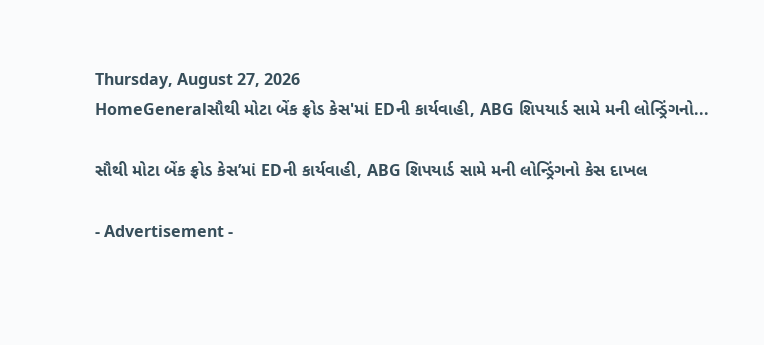Thursday, August 27, 2026
HomeGeneralસૌથી મોટા બેંક ફ્રોડ કેસ'માં EDની કાર્યવાહી, ABG શિપયાર્ડ સામે મની લોન્ડ્રિંગનો...

સૌથી મોટા બેંક ફ્રોડ કેસ’માં EDની કાર્યવાહી, ABG શિપયાર્ડ સામે મની લોન્ડ્રિંગનો કેસ દાખલ

- Advertisement -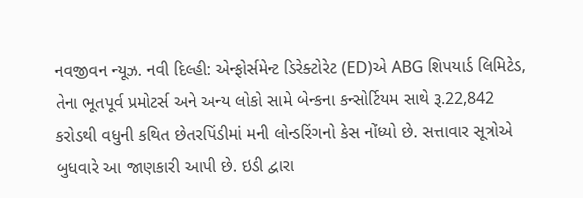નવજીવન ન્યૂઝ. નવી દિલ્હી: એન્ફોર્સમેન્ટ ડિરેક્ટોરેટ (ED)એ ABG શિપયાર્ડ લિમિટેડ, તેના ભૂતપૂર્વ પ્રમોટર્સ અને અન્ય લોકો સામે બેન્કના કન્સોર્ટિયમ સાથે રૂ.22,842 કરોડથી વધુની કથિત છેતરપિંડીમાં મની લોન્ડરિંગનો કેસ નોંધ્યો છે. સત્તાવાર સૂત્રોએ બુધવારે આ જાણકારી આપી છે. ઇડી દ્વારા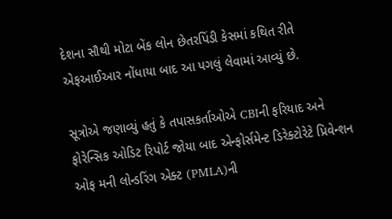દેશના સૌથી મોટા બેંક લોન છેતરપિંડી કેસમાં કથિત રીતે એફઆઈઆર નોંધાયા બાદ આ પગલું લેવામાં આવ્યું છે.

સૂત્રોએ જણાવ્યું હતું કે તપાસકર્તાઓએ CBIની ફરિયાદ અને ફોરેન્સિક ઓડિટ રિપોર્ટ જોયા બાદ એન્ફોર્સમેન્ટ ડિરેક્ટોરેટે પ્રિવેન્શન ઓફ મની લોન્ડરિંગ એક્ટ (PMLA)ની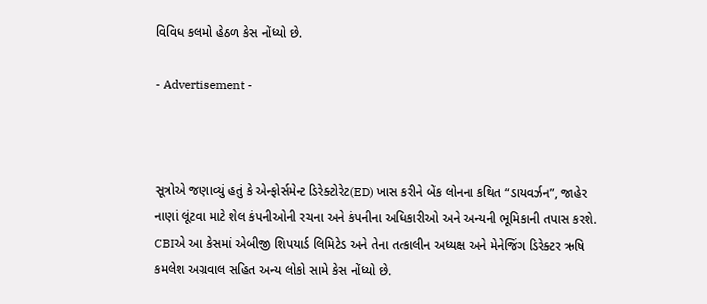વિવિધ કલમો હેઠળ કેસ નોંધ્યો છે.

- Advertisement -



સૂત્રોએ જણાવ્યું હતું કે એન્ફોર્સમેન્ટ ડિરેક્ટોરેટ(ED) ખાસ કરીને બેંક લોનના કથિત “ડાયવર્ઝન”, જાહેર નાણાં લૂંટવા માટે શેલ કંપનીઓની રચના અને કંપનીના અધિકારીઓ અને અન્યની ભૂમિકાની તપાસ કરશે. CBIએ આ કેસમાં એબીજી શિપયાર્ડ લિમિટેડ અને તેના તત્કાલીન અધ્યક્ષ અને મેનેજિંગ ડિરેક્ટર ઋષિ કમલેશ અગ્રવાલ સહિત અન્ય લોકો સામે કેસ નોંધ્યો છે.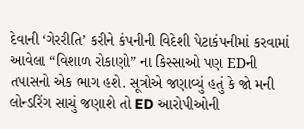દેવાની ‘ગેરરીતિ’ કરીને કંપનીની વિદેશી પેટાકંપનીમાં કરવામાં આવેલા “વિશાળ રોકાણો” ના કિસ્સાઓ પણ EDની તપાસનો એક ભાગ હશે. સૂત્રોએ જણાવ્યું હતું કે જો મની લોન્ડરિંગ સાચું જણાશે તો ED આરોપીઓની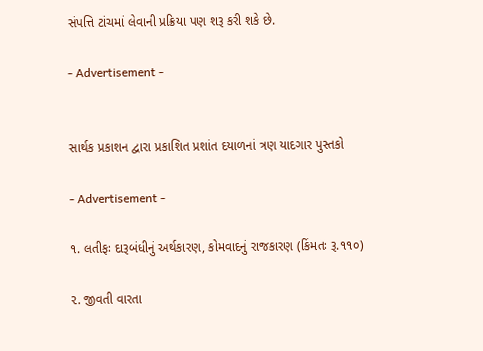સંપત્તિ ટાંચમાં લેવાની પ્રક્રિયા પણ શરૂ કરી શકે છે.

- Advertisement -


સાર્થક પ્રકાશન દ્વારા પ્રકાશિત પ્રશાંત દયાળનાં ત્રણ યાદગાર પુસ્તકો

- Advertisement -

૧. લતીફઃ દારૂબંધીનું અર્થકારણ, કોમવાદનું રાજકારણ (કિંમતઃ રૂ.૧૧૦)

૨. જીવતી વારતા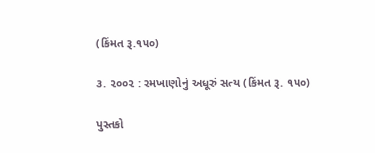(કિંમત રૂ.૧૫૦)

૩. ૨૦૦૨ : રમખાણોનું અધૂરું સત્ય (કિંમત રૂ. ૧૫૦)

પુસ્તકો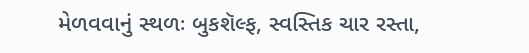મેળવવાનું સ્થળઃ બુકશૅલ્ફ, સ્વસ્તિક ચાર રસ્તા,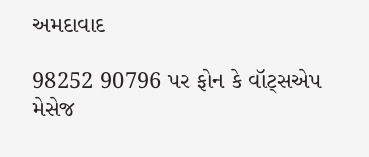અમદાવાદ

98252 90796 પર ફોન કે વૉટ્સએપ મેસેજ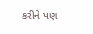કરીને પણ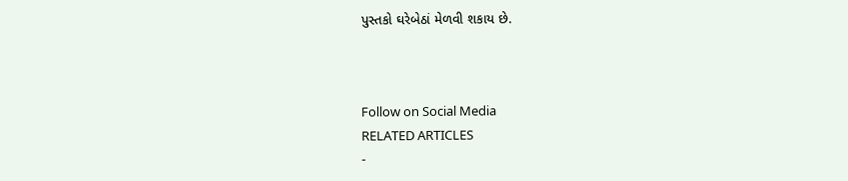પુસ્તકો ઘરેબેઠાં મેળવી શકાય છે.



Follow on Social Media
RELATED ARTICLES
-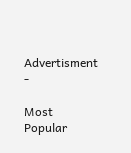Advertisment -

Most Popular